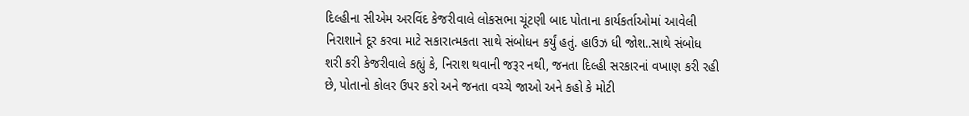દિલ્હીના સીએમ અરવિંદ કેજરીવાલે લોકસભા ચૂંટણી બાદ પોતાના કાર્યકર્તાઓમાં આવેલી નિરાશાને દૂર કરવા માટે સકારાત્મકતા સાથે સંબોધન કર્યું હતું. હાઉઝ ધી જોશ..સાથે સંબોધ શરી કરી કેજરીવાલે કહ્યું કે, નિરાશ થવાની જરૂર નથી, જનતા દિલ્હી સરકારનાં વખાણ કરી રહી છે, પોતાનો કોલર ઉપર કરો અને જનતા વચ્ચે જાઓ અને કહો કે મોટી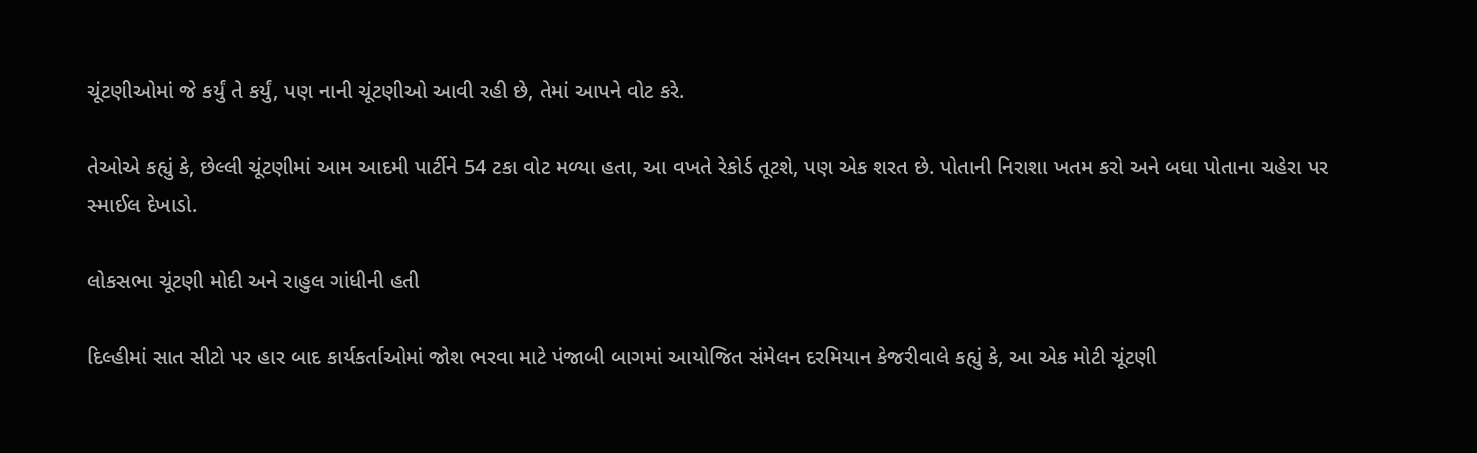ચૂંટણીઓમાં જે કર્યું તે કર્યું, પણ નાની ચૂંટણીઓ આવી રહી છે, તેમાં આપને વોટ કરે.

તેઓએ કહ્યું કે, છેલ્લી ચૂંટણીમાં આમ આદમી પાર્ટીને 54 ટકા વોટ મળ્યા હતા, આ વખતે રેકોર્ડ તૂટશે, પણ એક શરત છે. પોતાની નિરાશા ખતમ કરો અને બધા પોતાના ચહેરા પર સ્માઈલ દેખાડો.

લોકસભા ચૂંટણી મોદી અને રાહુલ ગાંધીની હતી

દિલ્હીમાં સાત સીટો પર હાર બાદ કાર્યકર્તાઓમાં જોશ ભરવા માટે પંજાબી બાગમાં આયોજિત સંમેલન દરમિયાન કેજરીવાલે કહ્યું કે, આ એક મોટી ચૂંટણી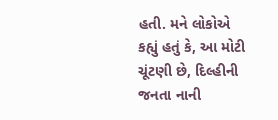હતી. મને લોકોએ કહ્યું હતું કે, આ મોટી ચૂંટણી છે, દિલ્હીની જનતા નાની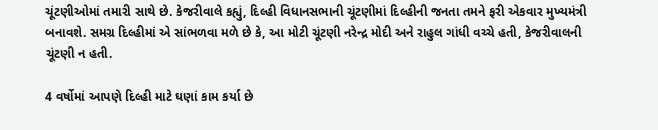ચૂંટણીઓમાં તમારી સાથે છે. કેજરીવાલે કહ્યું, દિલ્હી વિધાનસભાની ચૂંટણીમાં દિલ્હીની જનતા તમને ફરી એકવાર મુખ્યમંત્રી બનાવશે. સમગ્ર દિલ્હીમાં એ સાંભળવા મળે છે કે, આ મોટી ચૂંટણી નરેન્દ્ર મોદી અને રાહુલ ગાંધી વચ્ચે હતી, કેજરીવાલની ચૂંટણી ન હતી.

4 વર્ષોમાં આપણે દિલ્હી માટે ઘણાં કામ કર્યા છે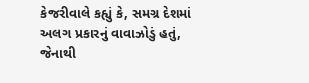કેજરીવાલે કહ્યું કે, સમગ્ર દેશમાં અલગ પ્રકારનું વાવાઝોડું હતું, જેનાથી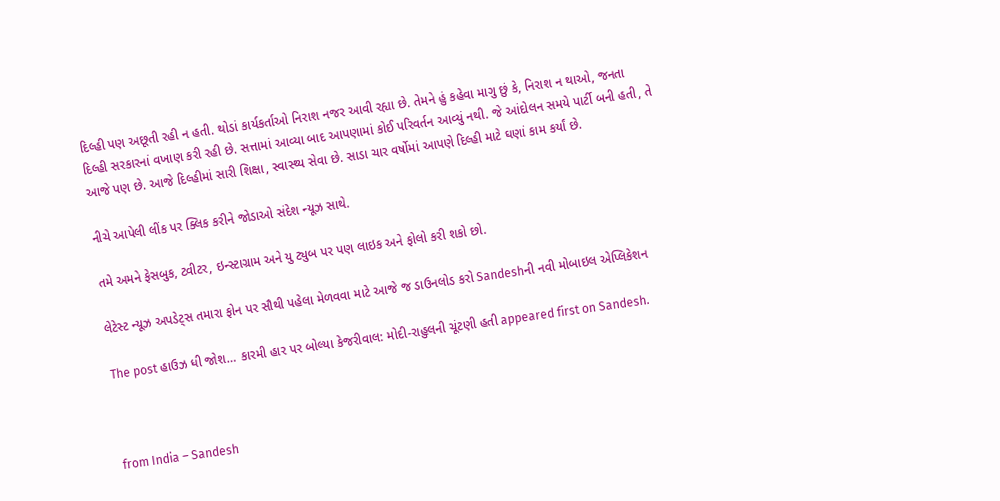દિલ્હી પણ અછૂતી રહી ન હતી. થોડાં કાર્યકર્તાઓ નિરાશ નજર આવી રહ્યા છે. તેમને હું કહેવા માગુ છું કે, નિરાશ ન થાઓ, જનતા દિલ્હી સરકારનાં વખાણ કરી રહી છે. સત્તામાં આવ્યા બાદ આપણામાં કોઈ પરિવર્તન આવ્યું નથી. જે આંદોલન સમયે પાર્ટી બની હતી, તે આજે પણ છે. આજે દિલ્હીમાં સારી શિક્ષા, સ્વાસ્થ્ય સેવા છે. સાડા ચાર વર્ષોમાં આપણે દિલ્હી માટે ઘણાં કામ કર્યાં છે.

નીચે આપેલી લીંક પર ક્લિક કરીને જોડાઓ સંદેશ ન્યૂઝ સાથે.

તમે અમને ફેસબુક, ટ્વીટર, ઇન્સ્ટાગ્રામ અને યુ ટ્યુબ પર પણ લાઇક અને ફોલો કરી શકો છો.

લેટેસ્ટ ન્યૂઝ અપડેટ્સ તમારા ફોન પર સૌથી પહેલા મેળવવા માટે આજે જ ડાઉનલોડ કરો Sandeshની નવી મોબાઇલ એપ્લિકેશન

The post હાઉઝ ધી જોશ… કારમી હાર પર બોલ્યા કેજરીવાલ: મોદી-રાહુલની ચૂંટણી હતી appeared first on Sandesh.



from India – Sandesh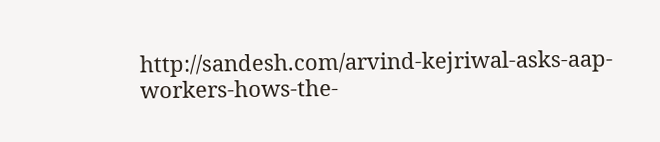http://sandesh.com/arvind-kejriwal-asks-aap-workers-hows-the-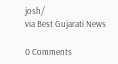josh/
via Best Gujarati News

0 Comments